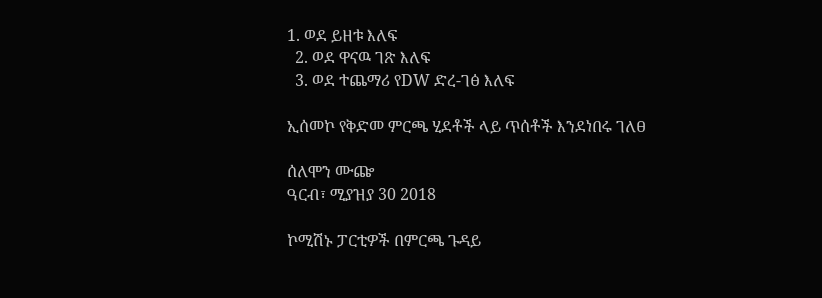1. ወደ ይዘቱ እለፍ
  2. ወደ ዋናዉ ገጽ እለፍ
  3. ወደ ተጨማሪ የDW ድረ-ገፅ እለፍ

ኢሰመኮ የቅድመ ምርጫ ሂደቶች ላይ ጥሰቶች እንደነበሩ ገለፀ

ሰለሞን ሙጬ
ዓርብ፣ ሚያዝያ 30 2018

ኮሚሽኑ ፓርቲዎች በምርጫ ጉዳይ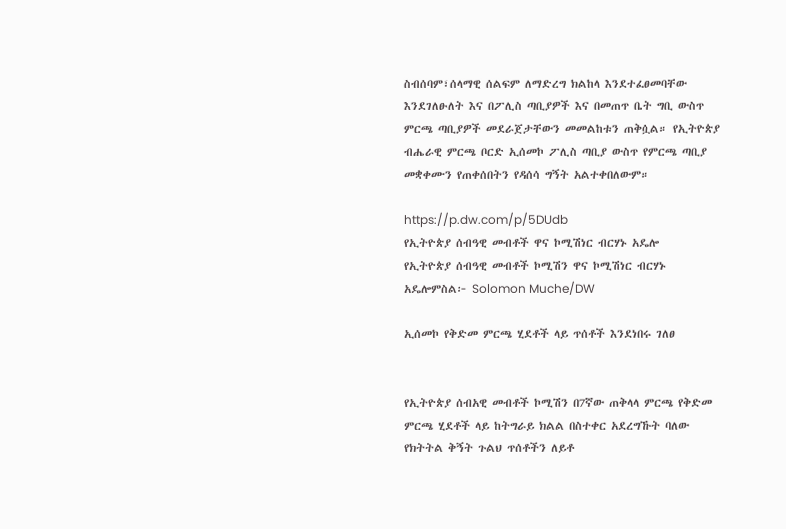ስብሰባም፣ሰላማዊ ሰልፍም ለማድረግ ክልከላ እንደተፈፀመባቸው እንደገለፁለት እና በፖሊስ ጣቢያዎች እና በመጠጥ ቤት ግቢ ውስጥ ምርጫ ጣቢያዎች መደራጀታቸውን መመልከቱን ጠቅሷል። የኢትዮጵያ ብሔራዊ ምርጫ ቦርድ ኢሰመኮ ፖሊስ ጣቢያ ውስጥ የምርጫ ጣቢያ መቋቀሙን የጠቀሰበትን የዳሰሳ ግኝት አልተቀበለውም።

https://p.dw.com/p/5DUdb
የኢትዮጵያ ሰብዓዊ መብቶች ዋና ኮሚሽነር ብርሃኑ አዴሎ
የኢትዮጵያ ሰብዓዊ መብቶች ኮሚሽን ዋና ኮሚሽነር ብርሃኑ አዴሎምስል፦ Solomon Muche/DW

ኢሰመኮ የቅድመ ምርጫ ሂደቶች ላይ ጥሰቶች እንደነበሩ ገለፀ


የኢትዮጵያ ሰብአዊ መብቶች ኮሚሽን በ7ኛው ጠቅላላ ምርጫ የቅድመ ምርጫ ሂደቶች ላይ ከትግራይ ክልል በስተቀር አደረግኹት ባለው የክትትል ቅኝት ጉልህ ጥሰቶችን ለይቶ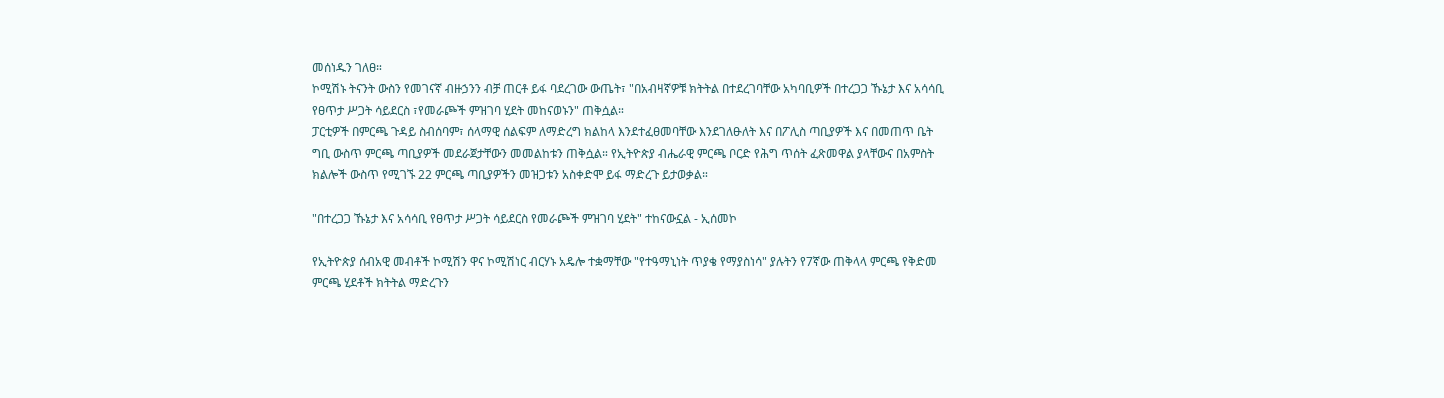መሰነዱን ገለፀ።
ኮሚሽኑ ትናንት ውስን የመገናኛ ብዙኃንን ብቻ ጠርቶ ይፋ ባደረገው ውጤት፣ "በአብዛኛዎቹ ክትትል በተደረገባቸው አካባቢዎች በተረጋጋ ኹኔታ እና አሳሳቢ የፀጥታ ሥጋት ሳይደርስ ፣የመራጮች ምዝገባ ሂደት መከናወኑን" ጠቅሷል።
ፓርቲዎች በምርጫ ጉዳይ ስብሰባም፣ ሰላማዊ ሰልፍም ለማድረግ ክልከላ እንደተፈፀመባቸው እንደገለፁለት እና በፖሊስ ጣቢያዎች እና በመጠጥ ቤት ግቢ ውስጥ ምርጫ ጣቢያዎች መደራጀታቸውን መመልከቱን ጠቅሷል። የኢትዮጵያ ብሔራዊ ምርጫ ቦርድ የሕግ ጥሰት ፈጽመዋል ያላቸውና በአምስት ክልሎች ውስጥ የሚገኙ 22 ምርጫ ጣቢያዎችን መዝጋቱን አስቀድሞ ይፋ ማድረጉ ይታወቃል።

"በተረጋጋ ኹኔታ እና አሳሳቢ የፀጥታ ሥጋት ሳይደርስ የመራጮች ምዝገባ ሂደት" ተከናውኗል - ኢሰመኮ

የኢትዮጵያ ሰብአዊ መብቶች ኮሚሽን ዋና ኮሚሽነር ብርሃኑ አዴሎ ተቋማቸው "የተዓማኒነት ጥያቄ የማያስነሳ" ያሉትን የ7ኛው ጠቅላላ ምርጫ የቅድመ ምርጫ ሂደቶች ክትትል ማድረጉን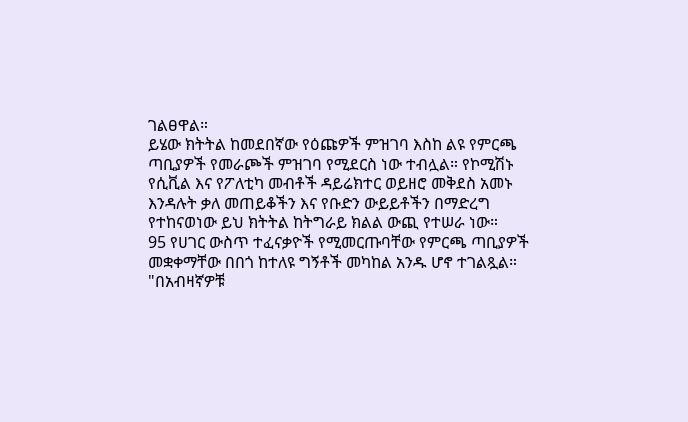ገልፀዋል።
ይሄው ክትትል ከመደበኛው የዕጩዎች ምዝገባ እስከ ልዩ የምርጫ ጣቢያዎች የመራጮች ምዝገባ የሚደርስ ነው ተብሏል። የኮሚሽኑ የሲቪል እና የፖለቲካ መብቶች ዳይሬክተር ወይዘሮ መቅደስ አመኑ እንዳሉት ቃለ መጠይቆችን እና የቡድን ውይይቶችን በማድረግ የተከናወነው ይህ ክትትል ከትግራይ ክልል ውጪ የተሠራ ነው።
95 የሀገር ውስጥ ተፈናቃዮች የሚመርጡባቸው የምርጫ ጣቢያዎች መቋቀማቸው በበጎ ከተለዩ ግኝቶች መካከል አንዱ ሆኖ ተገልጿል።
"በአብዛኛዎቹ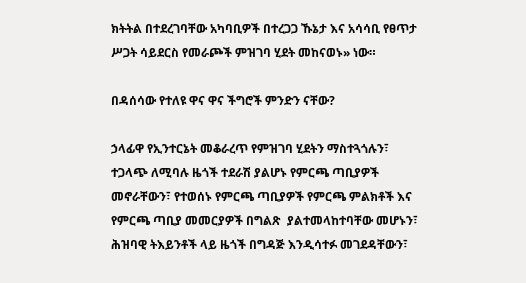ክትትል በተደረገባቸው አካባቢዎች በተረጋጋ ኹኔታ እና አሳሳቢ የፀጥታ ሥጋት ሳይደርስ የመራጮች ምዝገባ ሂደት መከናወኑ» ነው።

በዳሰሳው የተለዩ ዋና ዋና ችግሮች ምንድን ናቸው?

ኃላፊዋ የኢንተርኔት መቆራረጥ የምዝገባ ሂደትን ማስተጓጎሉን፣ ተጋላጭ ለሚባሉ ዜጎች ተደራሽ ያልሆኑ የምርጫ ጣቢያዎች መኖራቸውን፣ የተወሰኑ የምርጫ ጣቢያዎች የምርጫ ምልክቶች እና የምርጫ ጣቢያ መመርያዎች በግልጽ  ያልተመላከተባቸው መሆኑን፣ ሕዝባዊ ትእይንቶች ላይ ዜጎች በግዳጅ እንዲሳተፉ መገደዳቸውን፣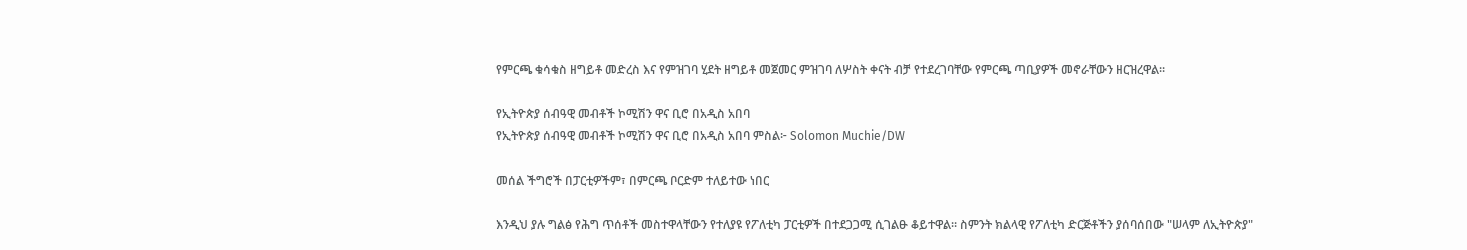የምርጫ ቁሳቁስ ዘግይቶ መድረስ እና የምዝገባ ሂደት ዘግይቶ መጀመር ምዝገባ ለሦስት ቀናት ብቻ የተደረገባቸው የምርጫ ጣቢያዎች መኖራቸውን ዘርዝረዋል።

የኢትዮጵያ ሰብዓዊ መብቶች ኮሚሽን ዋና ቢሮ በአዲስ አበባ
የኢትዮጵያ ሰብዓዊ መብቶች ኮሚሽን ዋና ቢሮ በአዲስ አበባ ምስል፦ Solomon Muchie/DW

መሰል ችግሮች በፓርቲዎችም፣ በምርጫ ቦርድም ተለይተው ነበር

እንዲህ ያሉ ግልፅ የሕግ ጥሰቶች መስተዋላቸውን የተለያዩ የፖለቲካ ፓርቲዎች በተደጋጋሚ ሲገልፁ ቆይተዋል። ስምንት ክልላዊ የፖለቲካ ድርጅቶችን ያሰባሰበው "ሠላም ለኢትዮጵያ"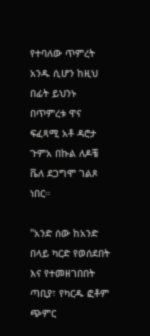የተባለው ጥምረት አንዱ ሲሆን ከዚህ በፊት ይህንኑ በጥምረቱ ዋና ፍፈጻሚ አቶ ዳሮታ ጉምአ በኩል ለዶቼ ቬለ ደጋግሞ ገልጾ ነበር።

"አንድ ሰው ከአንድ በላይ ካርድ የወሰደበት እና የተመዘገበበት ጣቢያ፣ የካርዱ ፎቶም ጭምር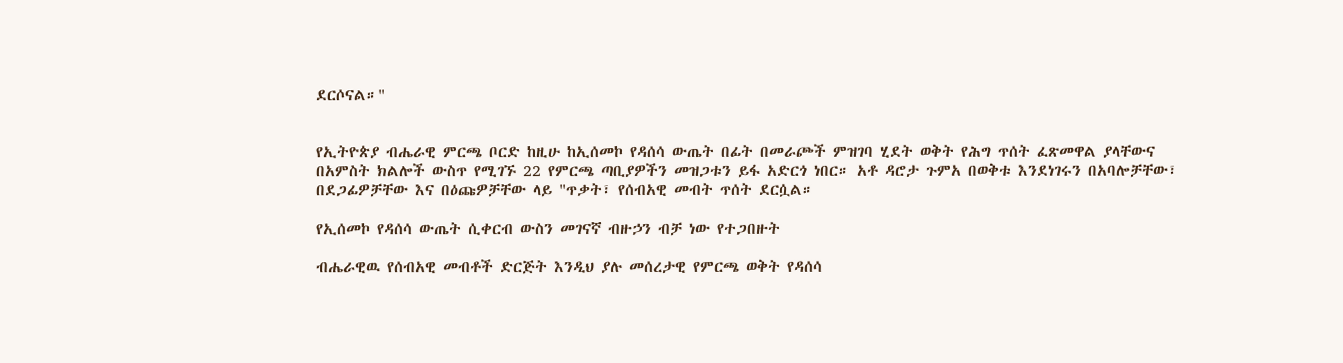ደርሶናል።"


የኢትዮጵያ ብሔራዊ ምርጫ ቦርድ ከዚሁ ከኢሰመኮ የዳሰሳ ውጤት በፊት በመራጮች ምዝገባ ሂደት ወቅት የሕግ ጥሰት ፈጽመዋል ያላቸውና በአምስት ክልሎች ውስጥ የሚገኙ 22 የምርጫ ጣቢያዎችን መዝጋቱን ይፋ አድርጎ ነበር። አቶ ዳሮታ ጉምአ በወቅቱ እንደነገሩን በአባሎቻቸው፣ በደጋፊዎቻቸው እና በዕጩዎቻቸው ላይ "ጥቃት፣ የሰብአዊ መብት ጥሰት ደርሷል።

የኢሰመኮ የዳሰሳ ውጤት ሲቀርብ ውስን መገናኛ ብዙኃን ብቻ ነው የተጋበዙት

ብሔራዊዉ የሰብአዊ መብቶች ድርጅት እንዲህ ያሉ መሰረታዊ የምርጫ ወቅት የዳሰሳ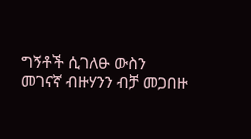ግኝቶች ሲገለፁ ውስን መገናኛ ብዙሃንን ብቻ መጋበዙ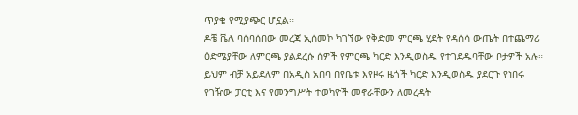ጥያቄ የሚያጭር ሆኗል።
ዶቼ ቬለ ባሰባሰበው መረጃ ኢሰመኮ ካገኘው የቅድመ ምርጫ ሂደት የዳሰሳ ውጤት በተጨማሪ ዕድሜያቸው ለምርጫ ያልደረሱ ሰዎች የምርጫ ካርድ እንዲወስዱ የተገደዱባቸው ቦታዎች አሉ። ይህም ብቻ አይደለም በአዲስ አበባ በየቤቱ እየዞሩ ዜጎች ካርድ እንዲወስዱ ያደርጉ የነበሩ የገዥው ፓርቲ እና የመንግሥት ተወካዮች መኖራቸውን ለመረዳት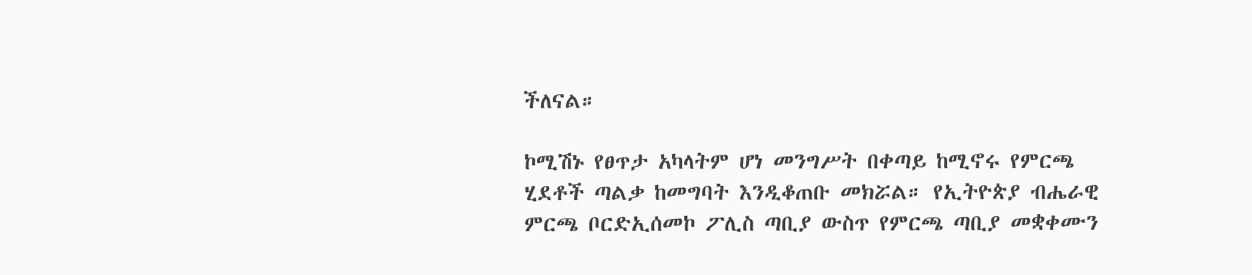ችለናል።

ኮሚሽኑ የፀጥታ አካላትም ሆነ መንግሥት በቀጣይ ከሚኖሩ የምርጫ ሂደቶች ጣልቃ ከመግባት እንዲቆጠቡ መክሯል። የኢትዮጵያ ብሔራዊ ምርጫ ቦርድኢሰመኮ ፖሊስ ጣቢያ ውስጥ የምርጫ ጣቢያ መቋቀሙን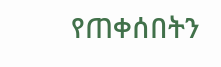የጠቀሰበትን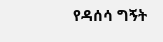የዳሰሳ ግኝት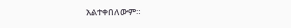አልተቀበለውም።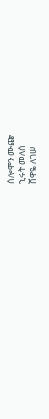ሰሎሞን ሙጬ
ኂሩት መለሰ
ሸዋዬ ለገሠ